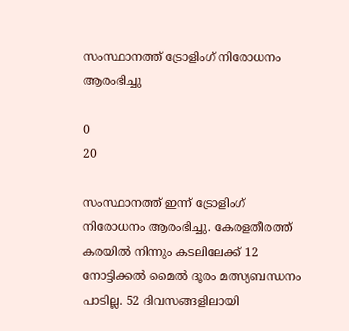സംസ്ഥാനത്ത് ട്രോളിംഗ് നിരോധനം ആരംഭിച്ചു

0
20

സംസ്ഥാനത്ത് ഇന്ന് ട്രോളിംഗ് നിരോധനം ആരംഭിച്ചു. കേരളതീരത്ത് കരയില്‍ നിന്നും കടലിലേക്ക് 12 നോട്ടിക്കല്‍ മൈല്‍ ദൂരം മത്സ്യബന്ധനം പാടില്ല. 52 ദിവസങ്ങളിലായി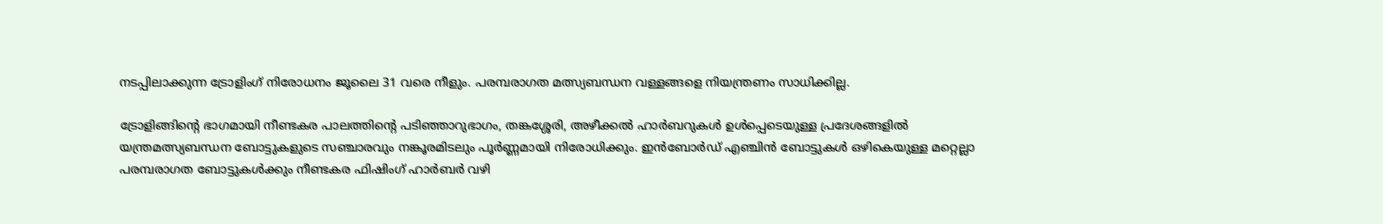നടപ്പിലാക്കുന്ന ട്രോളിംഗ് നിരോധനം ജൂലൈ 31 വരെ നീളും. പരമ്പരാഗത മത്സ്യബന്ധന വള്ളങ്ങളെ നിയന്ത്രണം സാധിക്കില്ല.

ട്രോളിങ്ങിന്റെ ഭാഗമായി നീണ്ടകര പാലത്തിന്റെ പടിഞ്ഞാറുഭാഗം, തങ്കശ്ശേരി, അഴീക്കല്‍ ഹാര്‍ബറുകള്‍ ഉള്‍പ്പെടെയുള്ള പ്രദേശങ്ങളില്‍ യന്ത്രമത്സ്യബന്ധന ബോട്ടുകളുടെ സഞ്ചാരവും നങ്കൂരമിടലും പൂര്‍ണ്ണമായി നിരോധിക്കും. ഇന്‍ബോര്‍ഡ് എഞ്ചിന്‍ ബോട്ടുകള്‍ ഒഴികെയുള്ള മറ്റെല്ലാ പരമ്പരാഗത ബോട്ടുകള്‍ക്കും നീണ്ടകര ഫിഷിംഗ് ഹാര്‍ബര്‍ വഴി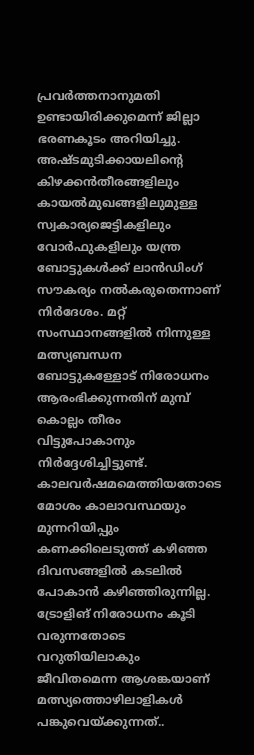പ്രവര്‍ത്തനാനുമതി ഉണ്ടായിരിക്കുമെന്ന് ജില്ലാ ഭരണകൂടം അറിയിച്ചു. അഷ്ടമുടിക്കായലിന്റെ കിഴക്കന്‍തീരങ്ങളിലും കായല്‍മുഖങ്ങളിലുമുള്ള സ്വകാര്യജെട്ടികളിലും വോര്‍ഫുകളിലും യന്ത്ര ബോട്ടുകള്‍ക്ക് ലാന്‍ഡിംഗ് സൗകര്യം നല്‍കരുതെന്നാണ് നിര്‍ദേശം. മറ്റ് സംസ്ഥാനങ്ങളില്‍ നിന്നുള്ള മത്സ്യബന്ധന ബോട്ടുകള്ളോട് നിരോധനം ആരംഭിക്കുന്നതിന് മുമ്പ് കൊല്ലം തീരം വിട്ടുപോകാനും നിര്‍ദ്ദേശിച്ചിട്ടുണ്ട്. കാലവര്‍ഷമമെത്തിയതോടെ മോശം കാലാവസ്ഥയും മുന്നറിയിപ്പും കണക്കിലെടുത്ത് കഴിഞ്ഞ ദിവസങ്ങളില്‍ കടലില്‍ പോകാന്‍ കഴിഞ്ഞിരുന്നില്ല. ട്രോളിങ് നിരോധനം കൂടി വരുന്നതോടെ വറുതിയിലാകും ജീവിതമെന്ന ആശങ്കയാണ് മത്സ്യത്തൊഴിലാളികള്‍ പങ്കുവെയ്ക്കുന്നത്..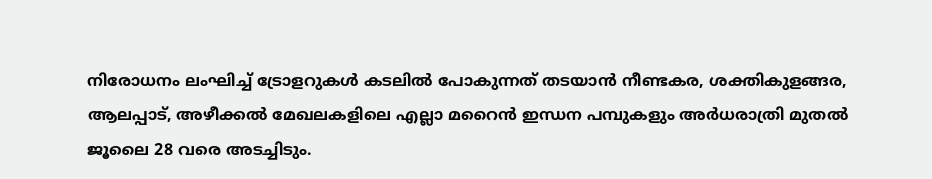നിരോധനം ലംഘിച്ച് ട്രോളറുകള്‍ കടലില്‍ പോകുന്നത് തടയാന്‍ നീണ്ടകര, ശക്തികുളങ്ങര, ആലപ്പാട്, അഴീക്കല്‍ മേഖലകളിലെ എല്ലാ മറൈന്‍ ഇന്ധന പമ്പുകളും അര്‍ധരാത്രി മുതല്‍ ജൂലൈ 28 വരെ അടച്ചിടും.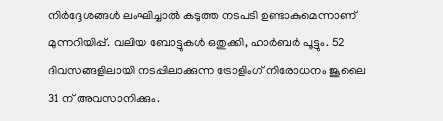നിര്‍ദ്ദേശങ്ങള്‍ ലംഘിച്ചാല്‍ കടുത്ത നടപടി ഉണ്ടാകുമെന്നാണ് മുന്നറിയിപ്പ്. വലിയ ബോട്ടുകള്‍ ഒതുക്കി, ഹാര്‍ബര്‍ പൂട്ടും. 52 ദിവസങ്ങളിലായി നടപ്പിലാക്കുന്ന ട്രോളിംഗ് നിരോധനം ജൂലൈ 31 ന് അവസാനിക്കും.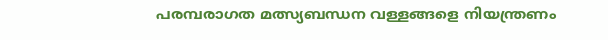പരമ്പരാഗത മത്സ്യബന്ധന വള്ളങ്ങളെ നിയന്ത്രണം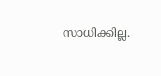സാധിക്കില്ല.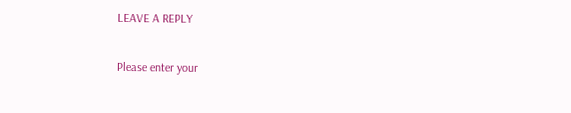LEAVE A REPLY

Please enter your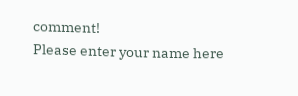comment!
Please enter your name here